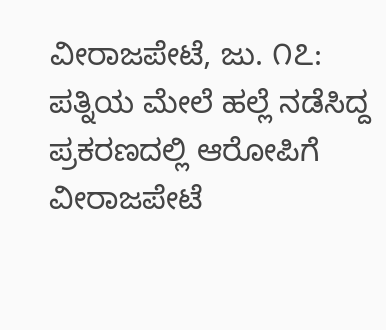ವೀರಾಜಪೇಟೆ, ಜು. ೧೭: ಪತ್ನಿಯ ಮೇಲೆ ಹಲ್ಲೆ ನಡೆಸಿದ್ದ ಪ್ರಕರಣದಲ್ಲಿ ಆರೋಪಿಗೆ ವೀರಾಜಪೇಟೆ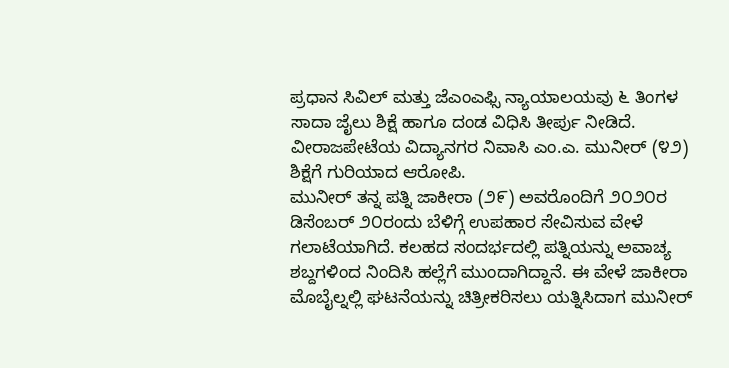ಪ್ರಧಾನ ಸಿವಿಲ್ ಮತ್ತು ಜೆಎಂಎಫ್ಸಿ ನ್ಯಾಯಾಲಯವು ೬ ತಿಂಗಳ ಸಾದಾ ಜೈಲು ಶಿಕ್ಷೆ ಹಾಗೂ ದಂಡ ವಿಧಿಸಿ ತೀರ್ಪು ನೀಡಿದೆ.
ವೀರಾಜಪೇಟೆಯ ವಿದ್ಯಾನಗರ ನಿವಾಸಿ ಎಂ.ಎ. ಮುನೀರ್ (೪೨) ಶಿಕ್ಷೆಗೆ ಗುರಿಯಾದ ಆರೋಪಿ.
ಮುನೀರ್ ತನ್ನ ಪತ್ನಿ ಜಾಕೀರಾ (೨೯) ಅವರೊಂದಿಗೆ ೨೦೨೦ರ ಡಿಸೆಂಬರ್ ೨೦ರಂದು ಬೆಳಿಗ್ಗೆ ಉಪಹಾರ ಸೇವಿಸುವ ವೇಳೆ ಗಲಾಟೆಯಾಗಿದೆ. ಕಲಹದ ಸಂದರ್ಭದಲ್ಲಿ ಪತ್ನಿಯನ್ನು ಅವಾಚ್ಯ ಶಬ್ದಗಳಿಂದ ನಿಂದಿಸಿ ಹಲ್ಲೆಗೆ ಮುಂದಾಗಿದ್ದಾನೆ. ಈ ವೇಳೆ ಜಾಕೀರಾ ಮೊಬೈಲ್ನಲ್ಲಿ ಘಟನೆಯನ್ನು ಚಿತ್ರೀಕರಿಸಲು ಯತ್ನಿಸಿದಾಗ ಮುನೀರ್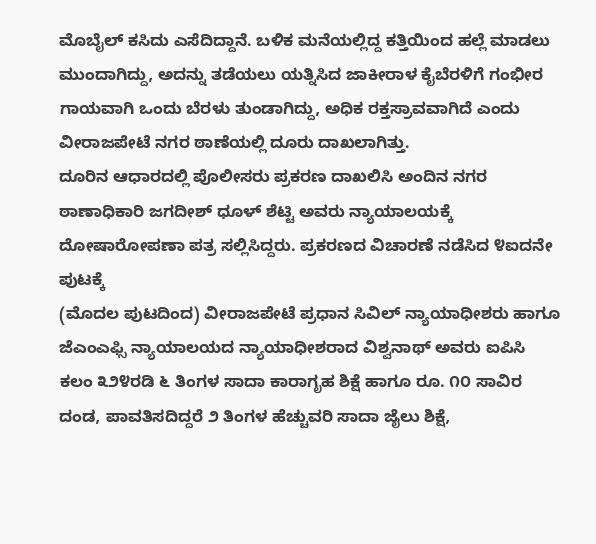ಮೊಬೈಲ್ ಕಸಿದು ಎಸೆದಿದ್ದಾನೆ. ಬಳಿಕ ಮನೆಯಲ್ಲಿದ್ದ ಕತ್ತಿಯಿಂದ ಹಲ್ಲೆ ಮಾಡಲು ಮುಂದಾಗಿದ್ದು, ಅದನ್ನು ತಡೆಯಲು ಯತ್ನಿಸಿದ ಜಾಕೀರಾಳ ಕೈಬೆರಳಿಗೆ ಗಂಭೀರ ಗಾಯವಾಗಿ ಒಂದು ಬೆರಳು ತುಂಡಾಗಿದ್ದು, ಅಧಿಕ ರಕ್ತಸ್ರಾವವಾಗಿದೆ ಎಂದು ವೀರಾಜಪೇಟೆ ನಗರ ಠಾಣೆಯಲ್ಲಿ ದೂರು ದಾಖಲಾಗಿತ್ತು.
ದೂರಿನ ಆಧಾರದಲ್ಲಿ ಪೊಲೀಸರು ಪ್ರಕರಣ ದಾಖಲಿಸಿ ಅಂದಿನ ನಗರ ಠಾಣಾಧಿಕಾರಿ ಜಗದೀಶ್ ಧೂಳ್ ಶೆಟ್ಟಿ ಅವರು ನ್ಯಾಯಾಲಯಕ್ಕೆ ದೋಷಾರೋಪಣಾ ಪತ್ರ ಸಲ್ಲಿಸಿದ್ದರು. ಪ್ರಕರಣದ ವಿಚಾರಣೆ ನಡೆಸಿದ ೪ಐದನೇ ಪುಟಕ್ಕೆ
(ಮೊದಲ ಪುಟದಿಂದ) ವೀರಾಜಪೇಟೆ ಪ್ರಧಾನ ಸಿವಿಲ್ ನ್ಯಾಯಾಧೀಶರು ಹಾಗೂ ಜೆಎಂಎಫ್ಸಿ ನ್ಯಾಯಾಲಯದ ನ್ಯಾಯಾಧೀಶರಾದ ವಿಶ್ವನಾಥ್ ಅವರು ಐಪಿಸಿ ಕಲಂ ೩೨೪ರಡಿ ೬ ತಿಂಗಳ ಸಾದಾ ಕಾರಾಗೃಹ ಶಿಕ್ಷೆ ಹಾಗೂ ರೂ. ೧೦ ಸಾವಿರ ದಂಡ, ಪಾವತಿಸದಿದ್ದರೆ ೨ ತಿಂಗಳ ಹೆಚ್ಚುವರಿ ಸಾದಾ ಜೈಲು ಶಿಕ್ಷೆ,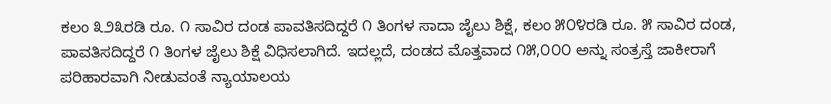ಕಲಂ ೩೨೩ರಡಿ ರೂ. ೧ ಸಾವಿರ ದಂಡ ಪಾವತಿಸದಿದ್ದರೆ ೧ ತಿಂಗಳ ಸಾದಾ ಜೈಲು ಶಿಕ್ಷೆ, ಕಲಂ ೫೦೪ರಡಿ ರೂ. ೫ ಸಾವಿರ ದಂಡ, ಪಾವತಿಸದಿದ್ದರೆ ೧ ತಿಂಗಳ ಜೈಲು ಶಿಕ್ಷೆ ವಿಧಿಸಲಾಗಿದೆ. ಇದಲ್ಲದೆ, ದಂಡದ ಮೊತ್ತವಾದ ೧೫,೦೦೦ ಅನ್ನು ಸಂತ್ರಸ್ತೆ ಜಾಕೀರಾಗೆ ಪರಿಹಾರವಾಗಿ ನೀಡುವಂತೆ ನ್ಯಾಯಾಲಯ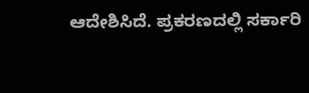ಆದೇಶಿಸಿದೆ. ಪ್ರಕರಣದಲ್ಲಿ ಸರ್ಕಾರಿ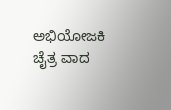ಅಭಿಯೋಜಕಿ ಚೈತ್ರ ವಾದ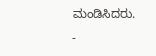ಮಂಡಿಸಿದರು.
-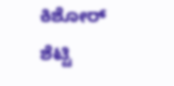ಕಿಶೋರ್ ಶೆಟ್ಟಿ